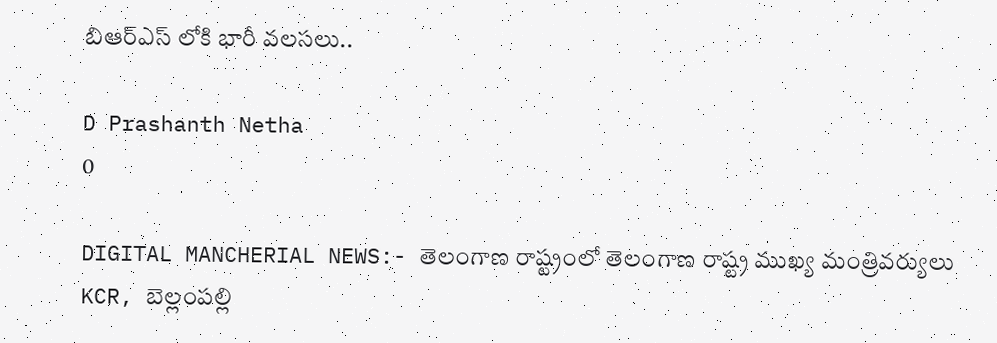బిఆర్ఎస్ లోకి భారీ వలసలు..

D Prashanth Netha
0

DIGITAL MANCHERIAL NEWS:- తెలంగాణ రాష్ట్రంలో తెలంగాణ రాష్ట్ర ముఖ్య మంత్రివర్యులు KCR, బెల్లంపల్లి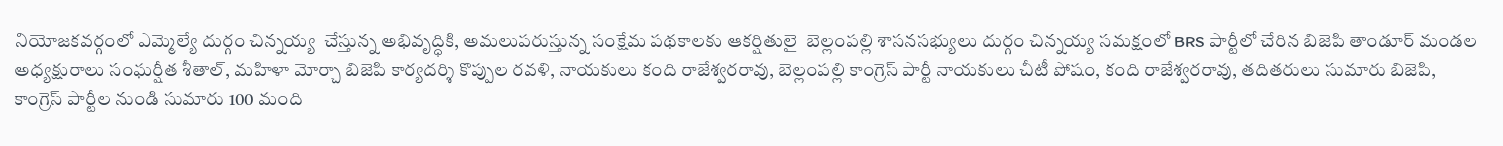నియోజకవర్గంలో ఎమ్మెల్యే దుర్గం చిన్నయ్య  చేస్తున్న అభివృద్ధికి, అమలుపరుస్తున్న సంక్షేమ పథకాలకు ఆకర్షితులై  బెల్లంపల్లి శాసనసభ్యులు దుర్గం చిన్నయ్య సమక్షంలో BRS పార్టీలో చేరిన బిజెపి తాండూర్ మండల అధ్యక్షురాలు సంఘర్షీత శీతాల్, మహిళా మోర్చా బిజెపి కార్యదర్శి కొప్పుల రవళి, నాయకులు కంది రాజేశ్వరరావు, బెల్లంపల్లి కాంగ్రెస్ పార్టీ నాయకులు చీటీ పోషం, కంది రాజేశ్వరరావు, తదితరులు సుమారు బిజెపి, కాంగ్రెస్ పార్టీల నుండి సుమారు 100 మంది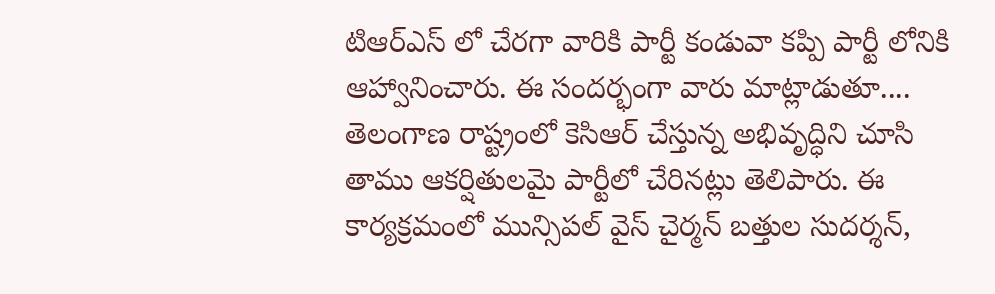టిఆర్ఎస్ లో చేరగా వారికి పార్టీ కండువా కప్పి పార్టీ లోనికి ఆహ్వానించారు. ఈ సందర్భంగా వారు మాట్లాడుతూ.... తెలంగాణ రాష్ట్రంలో కెసిఆర్ చేస్తున్న అభివృద్ధిని చూసి తాము ఆకర్షితులమై పార్టీలో చేరినట్లు తెలిపారు. ఈ కార్యక్రమంలో మున్సిపల్ వైస్ చైర్మన్ బత్తుల సుదర్శన్,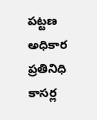పట్టణ అధికార ప్రతినిధి కాసర్ల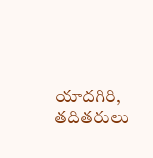యాదగిరి, తదితరులు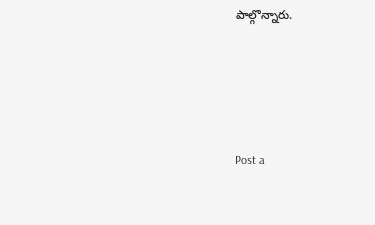పాల్గొన్నారు.





Post a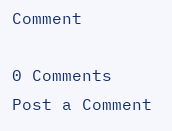Comment

0 Comments
Post a Comment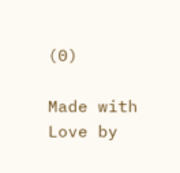(0)

Made with Love by